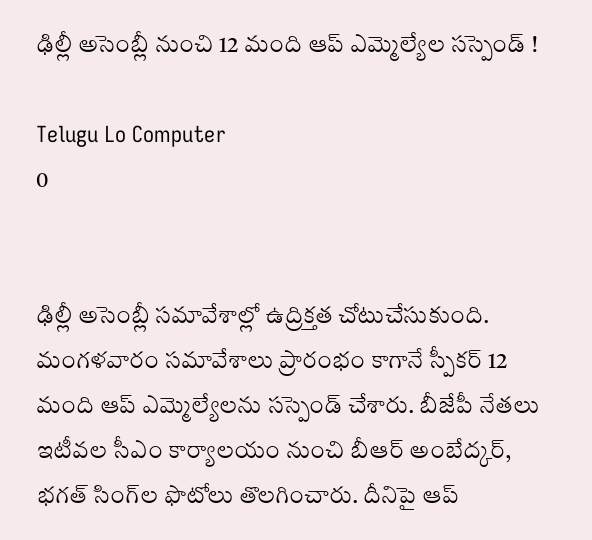ఢిల్లీ అసెంబ్లీ నుంచి 12 మంది ఆప్‌ ఎమ్మెల్యేల సస్పెండ్ !

Telugu Lo Computer
0


ఢిల్లీ అసెంబ్లీ సమావేశాల్లో ఉద్రిక్తత చోటుచేసుకుంది. మంగళవారం సమావేశాలు ప్రారంభం కాగానే స్పీకర్ 12 మంది ఆప్ ఎమ్మెల్యేలను సస్పెండ్ చేశారు. బీజేపీ నేతలు ఇటీవల సీఎం కార్యాలయం నుంచి బీఆర్‌ అంబేద్కర్, భగత్‌ సింగ్‌ల ఫొటోలు తొలగించారు. దీనిపై ఆప్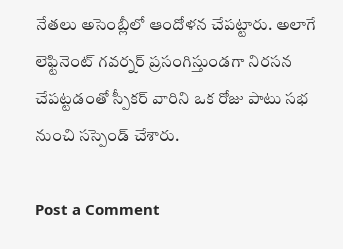నేతలు అసెంబ్లీలో ఆందోళన చేపట్టారు. అలాగే లెఫ్టినెంట్ గవర్నర్ ప్రసంగిస్తుండగా నిరసన చేపట్టడంతో స్పీకర్ వారిని ఒక రోజు పాటు సభ నుంచి సస్పెండ్‌ చేశారు.

Post a Comment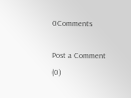0Comments

Post a Comment (0)